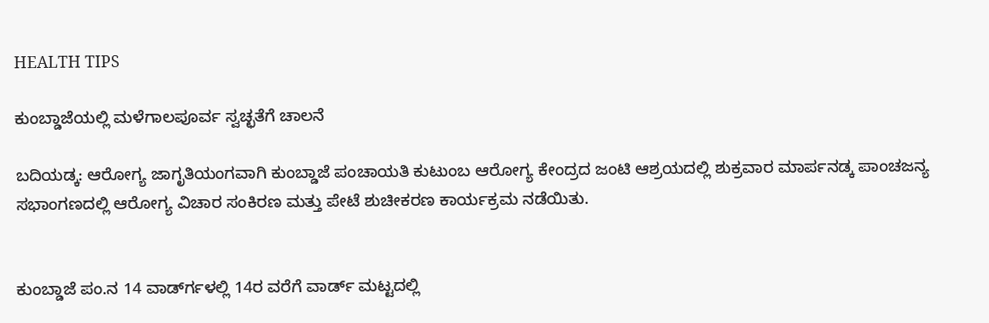HEALTH TIPS

ಕುಂಬ್ಡಾಜೆಯಲ್ಲಿ ಮಳೆಗಾಲಪೂರ್ವ ಸ್ವಚ್ಛತೆಗೆ ಚಾಲನೆ

ಬದಿಯಡ್ಕ: ಆರೋಗ್ಯ ಜಾಗೃತಿಯಂಗವಾಗಿ ಕುಂಬ್ಡಾಜೆ ಪಂಚಾಯತಿ ಕುಟುಂಬ ಆರೋಗ್ಯ ಕೇಂದ್ರದ ಜಂಟಿ ಆಶ್ರಯದಲ್ಲಿ ಶುಕ್ರವಾರ ಮಾರ್ಪನಡ್ಕ ಪಾಂಚಜನ್ಯ ಸಭಾಂಗಣದಲ್ಲಿ ಆರೋಗ್ಯ ವಿಚಾರ ಸಂಕಿರಣ ಮತ್ತು ಪೇಟೆ ಶುಚೀಕರಣ ಕಾರ್ಯಕ್ರಮ ನಡೆಯಿತು.


ಕುಂಬ್ಡಾಜೆ ಪಂ.ನ 14 ವಾರ್ಡ್‍ಗಳಲ್ಲಿ 14ರ ವರೆಗೆ ವಾರ್ಡ್ ಮಟ್ಟದಲ್ಲಿ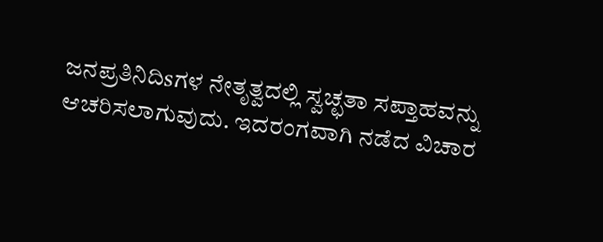ಜನಪ್ರತಿನಿದಿsಗಳ ನೇತೃತ್ವದಲ್ಲಿ ಸ್ವಚ್ಛತಾ ಸಪ್ತಾಹವನ್ನು ಆಚರಿಸಲಾಗುವುದು. ಇದರಂಗವಾಗಿ ನಡೆದ ವಿಚಾರ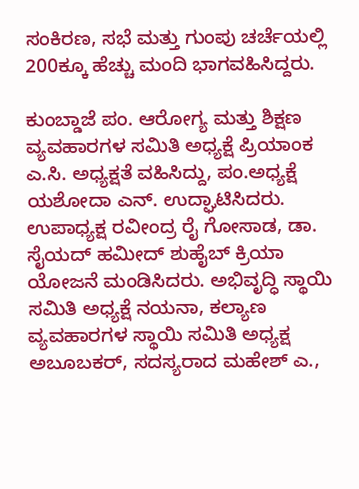ಸಂಕಿರಣ, ಸಭೆ ಮತ್ತು ಗುಂಪು ಚರ್ಚೆಯಲ್ಲಿ 200ಕ್ಕೂ ಹೆಚ್ಚು ಮಂದಿ ಭಾಗವಹಿಸಿದ್ದರು.

ಕುಂಬ್ಡಾಜೆ ಪಂ. ಆರೋಗ್ಯ ಮತ್ತು ಶಿಕ್ಷಣ ವ್ಯವಹಾರಗಳ ಸಮಿತಿ ಅಧ್ಯಕ್ಷೆ ಪ್ರಿಯಾಂಕ ಎ.ಸಿ. ಅಧ್ಯಕ್ಷತೆ ವಹಿಸಿದ್ದು, ಪಂ.ಅಧ್ಯಕ್ಷೆ ಯಶೋದಾ ಎನ್. ಉದ್ಘಾಟಿಸಿದರು. ಉಪಾಧ್ಯಕ್ಷ ರವೀಂದ್ರ ರೈ ಗೋಸಾಡ, ಡಾ. ಸೈಯದ್ ಹಮೀದ್ ಶುಹೈಬ್ ಕ್ರಿಯಾ ಯೋಜನೆ ಮಂಡಿಸಿದರು. ಅಭಿವೃದ್ಧಿ ಸ್ಥಾಯಿ ಸಮಿತಿ ಅಧ್ಯಕ್ಷೆ ನಯನಾ, ಕಲ್ಯಾಣ ವ್ಯವಹಾರಗಳ ಸ್ಥಾಯಿ ಸಮಿತಿ ಅಧ್ಯಕ್ಷ ಅಬೂಬಕರ್, ಸದಸ್ಯರಾದ ಮಹೇಶ್ ಎ.,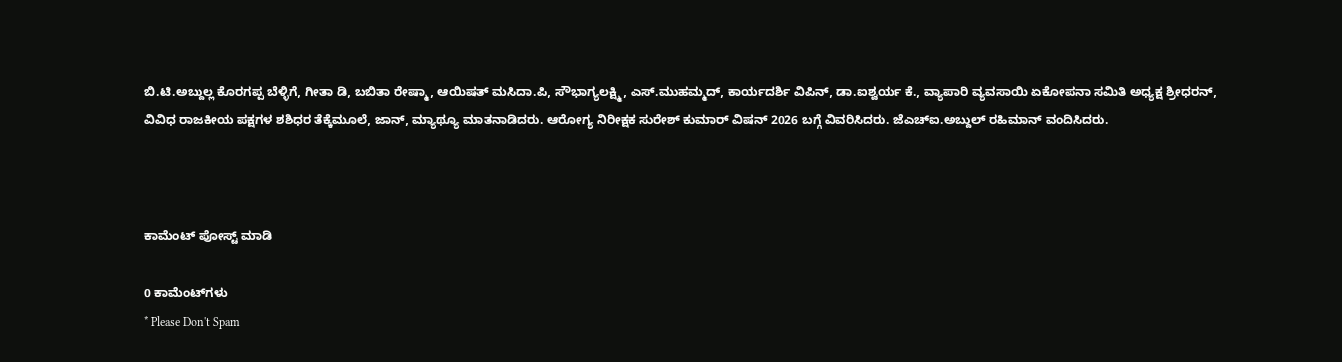ಬಿ.ಟಿ.ಅಬ್ದುಲ್ಲ ಕೊರಗಪ್ಪ ಬೆಳ್ಳಿಗೆ, ಗೀತಾ ಡಿ, ಬಬಿತಾ ರೇಷ್ಮಾ, ಆಯಿಷತ್ ಮಸಿದಾ.ಪಿ, ಸೌಭಾಗ್ಯಲಕ್ಷ್ಮಿ, ಎಸ್.ಮುಹಮ್ಮದ್, ಕಾರ್ಯದರ್ಶಿ ವಿಪಿನ್, ಡಾ.ಐಶ್ವರ್ಯ ಕೆ., ವ್ಯಾಪಾರಿ ವ್ಯವಸಾಯಿ ಏಕೋಪನಾ ಸಮಿತಿ ಅಧ್ಯಕ್ಷ ಶ್ರೀಧರನ್, ವಿವಿಧ ರಾಜಕೀಯ ಪಕ್ಷಗಳ ಶಶಿಧರ ತೆಕ್ಕೆಮೂಲೆ, ಜಾನ್, ಮ್ಯಾಥ್ಯೂ ಮಾತನಾಡಿದರು. ಆರೋಗ್ಯ ನಿರೀಕ್ಷಕ ಸುರೇಶ್ ಕುಮಾರ್ ವಿಷನ್ 2026 ಬಗ್ಗೆ ವಿವರಿಸಿದರು. ಜೆಎಚ್‍ಐ.ಅಬ್ದುಲ್ ರಹಿಮಾನ್ ವಂದಿಸಿದರು.



ಕಾಮೆಂಟ್‌‌ ಪೋಸ್ಟ್‌ ಮಾಡಿ

0 ಕಾಮೆಂಟ್‌ಗಳು
* Please Don't Spam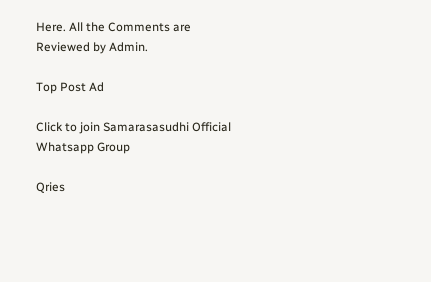Here. All the Comments are Reviewed by Admin.

Top Post Ad

Click to join Samarasasudhi Official Whatsapp Group

Qries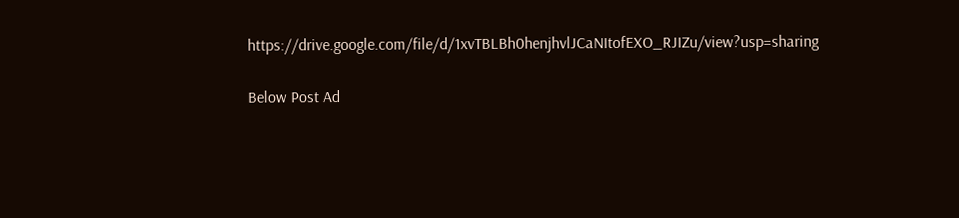https://drive.google.com/file/d/1xvTBLBh0henjhvlJCaNItofEXO_RJIZu/view?usp=sharing

Below Post Ad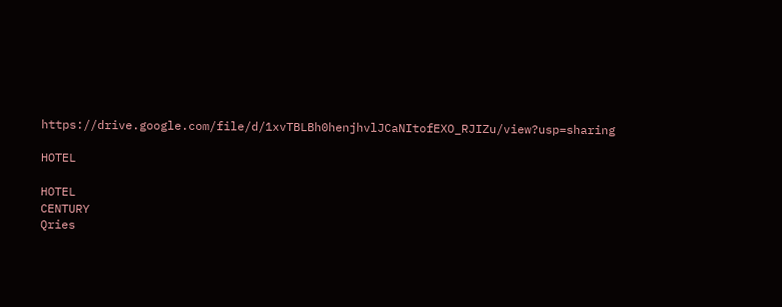https://drive.google.com/file/d/1xvTBLBh0henjhvlJCaNItofEXO_RJIZu/view?usp=sharing

HOTEL

HOTEL
CENTURY
Qries